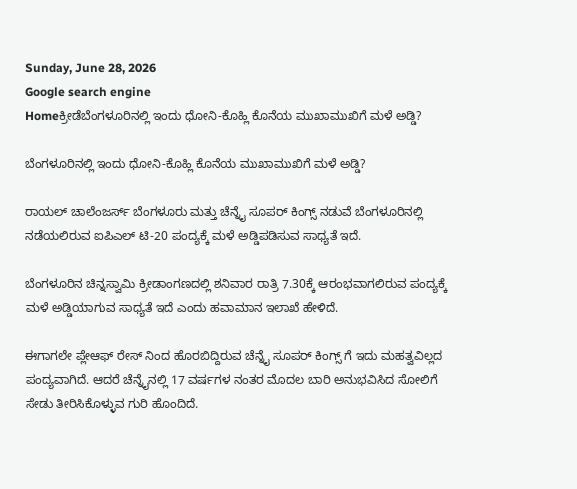Sunday, June 28, 2026
Google search engine
Homeಕ್ರೀಡೆಬೆಂಗಳೂರಿನಲ್ಲಿ ಇಂದು ಧೋನಿ-ಕೊಹ್ಲಿ ಕೊನೆಯ ಮುಖಾಮುಖಿಗೆ ಮಳೆ ಅಡ್ಡಿ?

ಬೆಂಗಳೂರಿನಲ್ಲಿ ಇಂದು ಧೋನಿ-ಕೊಹ್ಲಿ ಕೊನೆಯ ಮುಖಾಮುಖಿಗೆ ಮಳೆ ಅಡ್ಡಿ?

ರಾಯಲ್ ಚಾಲೆಂಜರ್ಸ್ ಬೆಂಗಳೂರು ಮತ್ತು ಚೆನ್ನೈ ಸೂಪರ್ ಕಿಂಗ್ಸ್ ನಡುವೆ ಬೆಂಗಳೂರಿನಲ್ಲಿ ನಡೆಯಲಿರುವ ಐಪಿಎಲ್ ಟಿ-20 ಪಂದ್ಯಕ್ಕೆ ಮಳೆ ಅಡ್ಡಿಪಡಿಸುವ ಸಾಧ್ಯತೆ ಇದೆ.

ಬೆಂಗಳೂರಿನ ಚಿನ್ನಸ್ವಾಮಿ ಕ್ರೀಡಾಂಗಣದಲ್ಲಿ ಶನಿವಾರ ರಾತ್ರಿ 7.30ಕ್ಕೆ ಆರಂಭವಾಗಲಿರುವ ಪಂದ್ಯಕ್ಕೆ ಮಳೆ ಅಡ್ಡಿಯಾಗುವ ಸಾಧ್ಯತೆ ಇದೆ ಎಂದು ಹವಾಮಾನ ಇಲಾಖೆ ಹೇಳಿದೆ.

ಈಗಾಗಲೇ ಪ್ಲೇಆಫ್ ರೇಸ್ ನಿಂದ ಹೊರಬಿದ್ದಿರುವ ಚೆನ್ನೈ ಸೂಪರ್ ಕಿಂಗ್ಸ್ ಗೆ ಇದು ಮಹತ್ವವಿಲ್ಲದ ಪಂದ್ಯವಾಗಿದೆ. ಆದರೆ ಚೆನ್ನೈನಲ್ಲಿ 17 ವರ್ಷಗಳ ನಂತರ ಮೊದಲ ಬಾರಿ ಅನುಭವಿಸಿದ ಸೋಲಿಗೆ ಸೇಡು ತೀರಿಸಿಕೊಳ್ಳುವ ಗುರಿ ಹೊಂದಿದೆ.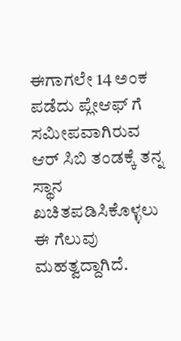ಈಗಾಗಲೇ 14 ಅಂಕ ಪಡೆದು ಪ್ಲೇಆಫ್ ಗೆ ಸಮೀಪವಾಗಿರುವ ಆರ್ ಸಿಬಿ ತಂಡಕ್ಕೆ ತನ್ನ ಸ್ಥಾನ ಖಚಿತಪಡಿಸಿಕೊಳ್ಳಲು ಈ ಗೆಲುವು ಮಹತ್ವದ್ದಾಗಿದೆ.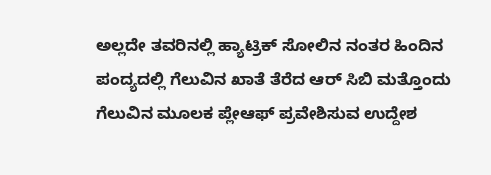ಅಲ್ಲದೇ ತವರಿನಲ್ಲಿ ಹ್ಯಾಟ್ರಿಕ್ ಸೋಲಿನ ನಂತರ ಹಿಂದಿನ ಪಂದ್ಯದಲ್ಲಿ ಗೆಲುವಿನ ಖಾತೆ ತೆರೆದ ಆರ್ ಸಿಬಿ ಮತ್ತೊಂದು ಗೆಲುವಿನ ಮೂಲಕ ಪ್ಲೇಆಫ್ ಪ್ರವೇಶಿಸುವ ಉದ್ದೇಶ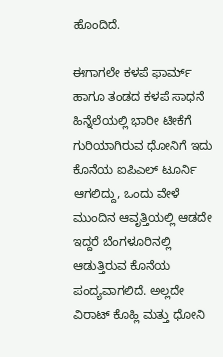ಹೊಂದಿದೆ.

ಈಗಾಗಲೇ ಕಳಪೆ ಫಾರ್ಮ್ ಹಾಗೂ ತಂಡದ ಕಳಪೆ ಸಾಧನೆ ಹಿನ್ನೆಲೆಯಲ್ಲಿ ಭಾರೀ ಟೀಕೆಗೆ ಗುರಿಯಾಗಿರುವ ಧೋನಿಗೆ ಇದು ಕೊನೆಯ ಐಪಿಎಲ್ ಟೂರ್ನಿ ಆಗಲಿದ್ದು, ಒಂದು ವೇಳೆ ಮುಂದಿನ ಆವೃತ್ತಿಯಲ್ಲಿ ಆಡದೇ ಇದ್ದರೆ ಬೆಂಗಳೂರಿನಲ್ಲಿ ಆಡುತ್ತಿರುವ ಕೊನೆಯ ಪಂದ್ಯವಾಗಲಿದೆ. ಅಲ್ಲದೇ ವಿರಾಟ್ ಕೊಹ್ಲಿ ಮತ್ತು ಧೋನಿ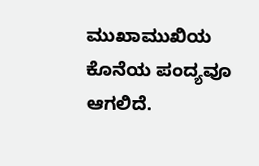ಮುಖಾಮುಖಿಯ ಕೊನೆಯ ಪಂದ್ಯವೂ ಆಗಲಿದೆ.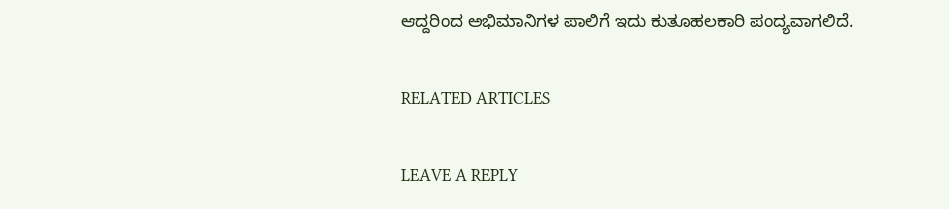ಆದ್ದರಿಂದ ಅಭಿಮಾನಿಗಳ ಪಾಲಿಗೆ ಇದು ಕುತೂಹಲಕಾರಿ ಪಂದ್ಯವಾಗಲಿದೆ.

RELATED ARTICLES

LEAVE A REPLY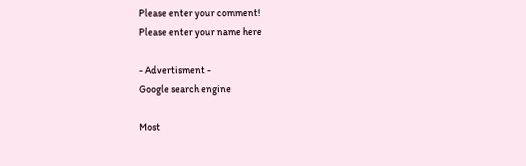Please enter your comment!
Please enter your name here

- Advertisment -
Google search engine

Most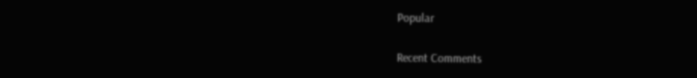Popular

Recent Comments